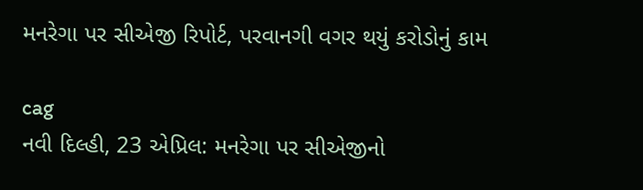મનરેગા પર સીએજી રિપોર્ટ, પરવાનગી વગર થયું કરોડોનું કામ

cag
નવી દિલ્હી, 23 એપ્રિલ: મનરેગા પર સીએજીનો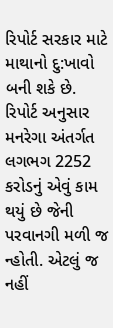રિપોર્ટ સરકાર માટે માથાનો દુ:ખાવો બની શકે છે. રિપોર્ટ અનુસાર મનરેગા અંતર્ગત લગભગ 2252 કરોડનું એવું કામ થયું છે જેની પરવાનગી મળી જ ન્હોતી. એટલું જ નહીં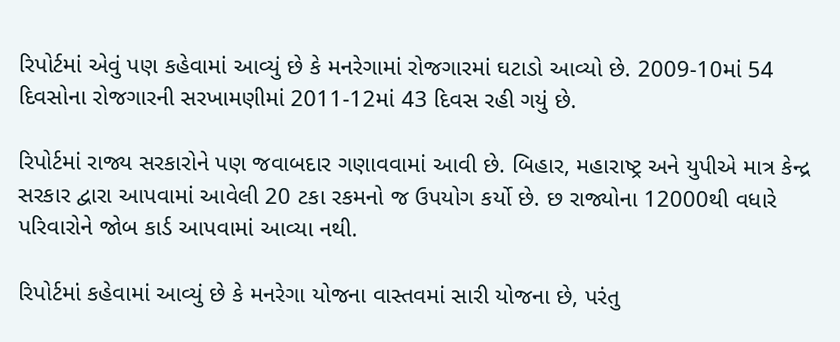રિપોર્ટમાં એવું પણ કહેવામાં આવ્યું છે કે મનરેગામાં રોજગારમાં ઘટાડો આવ્યો છે. 2009-10માં 54 દિવસોના રોજગારની સરખામણીમાં 2011-12માં 43 દિવસ રહી ગયું છે.

રિપોર્ટમાં રાજ્ય સરકારોને પણ જવાબદાર ગણાવવામાં આવી છે. બિહાર, મહારાષ્ટ્ર અને યુપીએ માત્ર કેન્દ્ર સરકાર દ્વારા આપવામાં આવેલી 20 ટકા રકમનો જ ઉપયોગ કર્યો છે. છ રાજ્યોના 12000થી વધારે પરિવારોને જોબ કાર્ડ આપવામાં આવ્યા નથી.

રિપોર્ટમાં કહેવામાં આવ્યું છે કે મનરેગા યોજના વાસ્તવમાં સારી યોજના છે, પરંતુ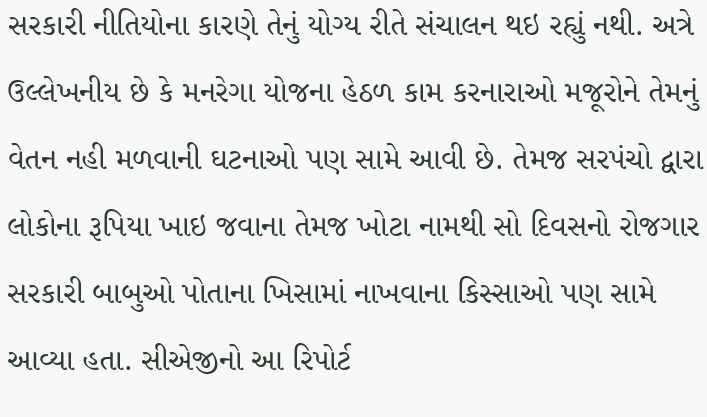સરકારી નીતિયોના કારણે તેનું યોગ્ય રીતે સંચાલન થઇ રહ્યું નથી. અત્રે ઉલ્લેખનીય છે કે મનરેગા યોજના હેઠળ કામ કરનારાઓ મજૂરોને તેમનું વેતન નહી મળવાની ઘટનાઓ પણ સામે આવી છે. તેમજ સરપંચો દ્વારા લોકોના રૂપિયા ખાઇ જવાના તેમજ ખોટા નામથી સો દિવસનો રોજગાર સરકારી બાબુઓ પોતાના ખિસામાં નાખવાના કિસ્સાઓ પણ સામે આવ્યા હતા. સીએજીનો આ રિપોર્ટ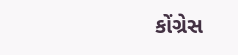કોંગ્રેસ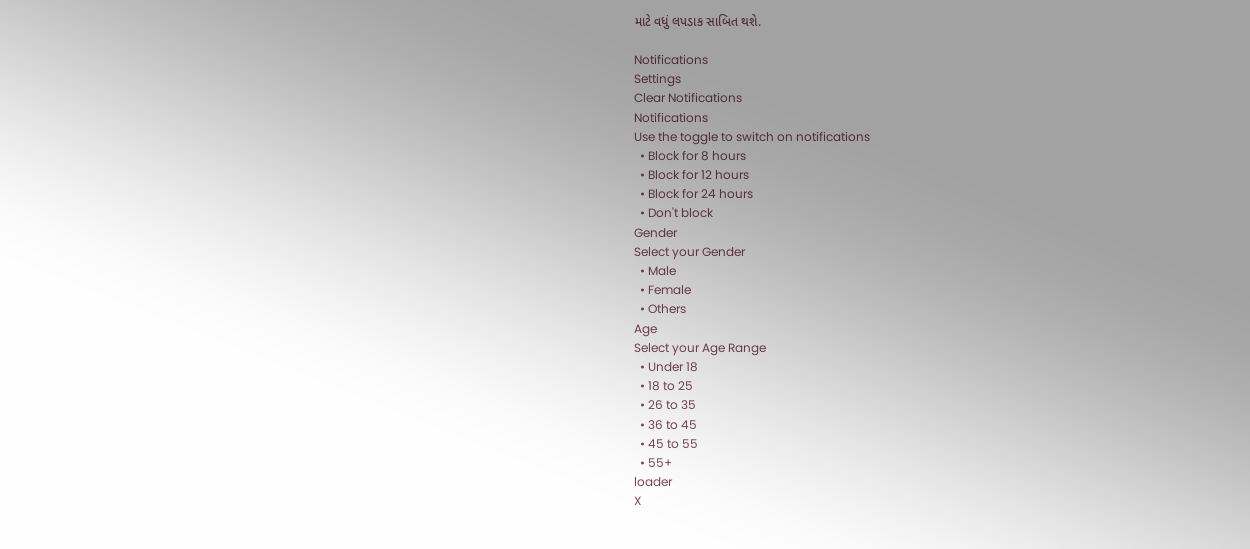માટે વધું લપડાક સાબિત થશે.

Notifications
Settings
Clear Notifications
Notifications
Use the toggle to switch on notifications
  • Block for 8 hours
  • Block for 12 hours
  • Block for 24 hours
  • Don't block
Gender
Select your Gender
  • Male
  • Female
  • Others
Age
Select your Age Range
  • Under 18
  • 18 to 25
  • 26 to 35
  • 36 to 45
  • 45 to 55
  • 55+
loader
X